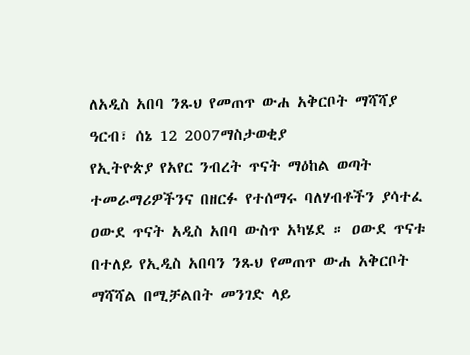ለአዲስ አበባ ንጹህ የመጠጥ ውሐ አቅርቦት ማሻሻያ
ዓርብ፣ ሰኔ 12 2007ማስታወቂያ
የኢትዮጵያ የአየር ንብረት ጥናት ማዕከል ወጣት ተመራማሪዎችንና በዘርፉ የተሰማሩ ባለሃብቶችን ያሳተፈ ዐውደ ጥናት አዲስ አበባ ውስጥ አካሄደ ። ዐውደ ጥናቱ በተለይ የኢዲስ አበባን ንጹህ የመጠጥ ውሐ አቅርቦት ማሻሻል በሚቻልበት መንገድ ላይ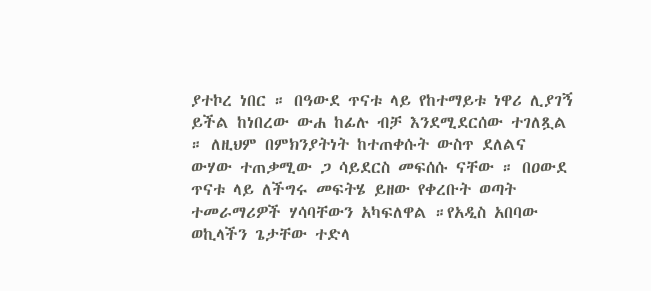ያተኮረ ነበር ። በዓውደ ጥናቱ ላይ የከተማይቱ ነዋሪ ሊያገኝ ይችል ከነበረው ውሐ ከፊሉ ብቻ እንደሚደርሰው ተገለጿል ። ለዚህም በምክንያትነት ከተጠቀሱት ውስጥ ደለልና ውሃው ተጠቃሚው ጋ ሳይደርስ መፍሰሱ ናቸው ። በዐውደ ጥናቱ ላይ ለችግሩ መፍትሄ ይዘው የቀረቡት ወጣት ተመራማሪዎች ሃሳባቸውን አካፍለዋል ።የአዲስ አበባው ወኪላችን ጌታቸው ተድላ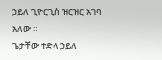ኃይለ ጊዮርጊስ ዝርዝር አገባ አለው ።
ጌታቸው ተድላ ኃይለ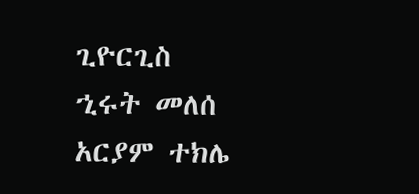ጊዮርጊስ
ኂሩት መለሰ
አርያም ተክሌ